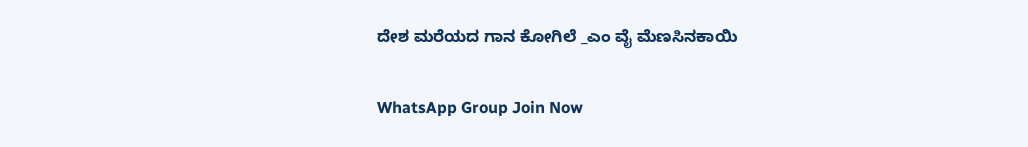ದೇಶ ಮರೆಯದ ಗಾನ ಕೋಗಿಲೆ _ಎಂ ವೈ ಮೆಣಸಿನಕಾಯಿ

WhatsApp Group Join Now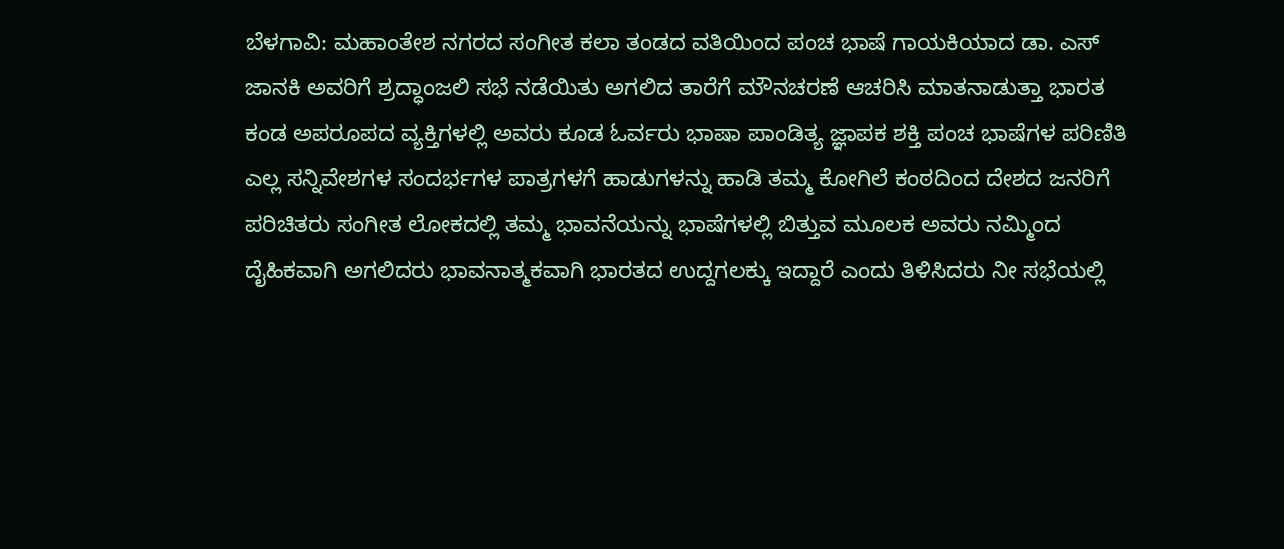ಬೆಳಗಾವಿ: ಮಹಾಂತೇಶ ನಗರದ ಸಂಗೀತ ಕಲಾ ತಂಡದ ವತಿಯಿಂದ ಪಂಚ ಭಾಷೆ ಗಾಯಕಿಯಾದ ಡಾ. ಎಸ್ ಜಾನಕಿ ಅವರಿಗೆ ಶ್ರದ್ಧಾಂಜಲಿ ಸಭೆ ನಡೆಯಿತು ಅಗಲಿದ ತಾರೆಗೆ ಮೌನಚರಣೆ ಆಚರಿಸಿ ಮಾತನಾಡುತ್ತಾ ಭಾರತ ಕಂಡ ಅಪರೂಪದ ವ್ಯಕ್ತಿಗಳಲ್ಲಿ ಅವರು ಕೂಡ ಓರ್ವರು ಭಾಷಾ ಪಾಂಡಿತ್ಯ ಜ್ಞಾಪಕ ಶಕ್ತಿ ಪಂಚ ಭಾಷೆಗಳ ಪರಿಣಿತಿ ಎಲ್ಲ ಸನ್ನಿವೇಶಗಳ ಸಂದರ್ಭಗಳ ಪಾತ್ರಗಳಗೆ ಹಾಡುಗಳನ್ನು ಹಾಡಿ ತಮ್ಮ ಕೋಗಿಲೆ ಕಂಠದಿಂದ ದೇಶದ ಜನರಿಗೆ ಪರಿಚಿತರು ಸಂಗೀತ ಲೋಕದಲ್ಲಿ ತಮ್ಮ ಭಾವನೆಯನ್ನು ಭಾಷೆಗಳಲ್ಲಿ ಬಿತ್ತುವ ಮೂಲಕ ಅವರು ನಮ್ಮಿಂದ ದೈಹಿಕವಾಗಿ ಅಗಲಿದರು ಭಾವನಾತ್ಮಕವಾಗಿ ಭಾರತದ ಉದ್ದಗಲಕ್ಕು ಇದ್ದಾರೆ ಎಂದು ತಿಳಿಸಿದರು ನೀ ಸಭೆಯಲ್ಲಿ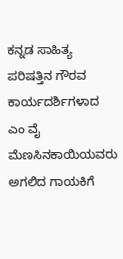ಕನ್ನಡ ಸಾಹಿತ್ಯ ಪರಿಷತ್ತಿನ ಗೌರವ ಕಾರ್ಯದರ್ಶಿಗಳಾದ ಎಂ ವೈ ಮೆಣಸಿನಕಾಯಿಯವರು ಅಗಲಿದ ಗಾಯಕಿಗೆ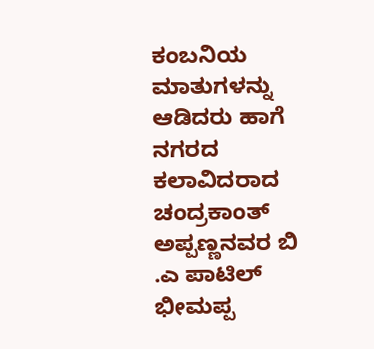ಕಂಬನಿಯ ಮಾತುಗಳನ್ನು ಆಡಿದರು ಹಾಗೆ ನಗರದ ಕಲಾವಿದರಾದ ಚಂದ್ರಕಾಂತ್ ಅಪ್ಪಣ್ಣನವರ ಬಿ .ಎ ಪಾಟಿಲ್ ಭೀಮಪ್ಪ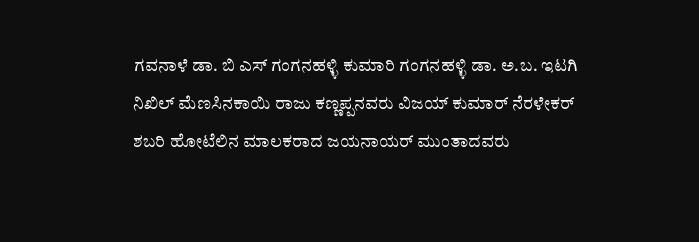ಗವನಾಳೆ ಡಾ. ಬಿ ಎಸ್ ಗಂಗನಹಳ್ಳಿ ಕುಮಾರಿ ಗಂಗನಹಳ್ಳಿ ಡಾ. ಅ.ಬ. ಇಟಗಿ ನಿಖಿಲ್ ಮೆಣಸಿನಕಾಯಿ ರಾಜು ಕಣ್ಣಪ್ಪನವರು ವಿಜಯ್ ಕುಮಾರ್ ನೆರಳೇಕರ್ ಶಬರಿ ಹೋಟೆಲಿನ ಮಾಲಕರಾದ ಜಯನಾಯರ್ ಮುಂತಾದವರು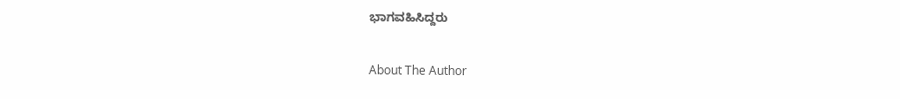ಭಾಗವಹಿಸಿದ್ದರು

About The Author